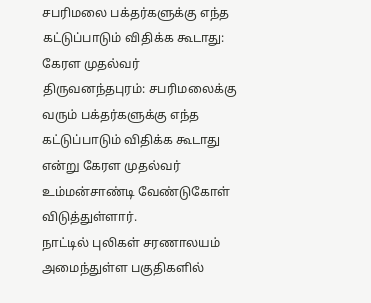சபரிமலை பக்தர்களுக்கு எந்த கட்டுப்பாடும் விதிக்க கூடாது: கேரள முதல்வர்
திருவனந்தபுரம்: சபரிமலைக்கு வரும் பக்தர்களுக்கு எந்த கட்டுப்பாடும் விதிக்க கூடாது என்று கேரள முதல்வர் உம்மன்சாண்டி வேண்டுகோள் விடுத்துள்ளார்.
நாட்டில் புலிகள் சரணாலயம் அமைந்துள்ள பகுதிகளில்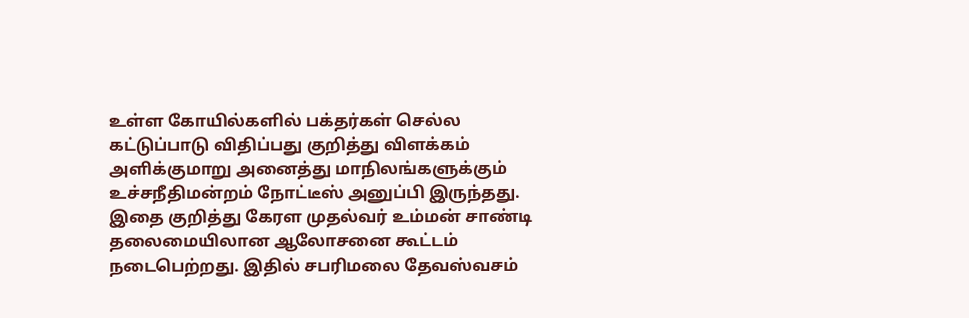உள்ள கோயில்களில் பக்தர்கள் செல்ல கட்டுப்பாடு விதிப்பது குறித்து விளக்கம் அளிக்குமாறு அனைத்து மாநிலங்களுக்கும் உச்சநீதிமன்றம் நோட்டீஸ் அனுப்பி இருந்தது.
இதை குறித்து கேரள முதல்வர் உம்மன் சாண்டி தலைமையிலான ஆலோசனை கூட்டம் நடைபெற்றது. இதில் சபரிமலை தேவஸ்வசம்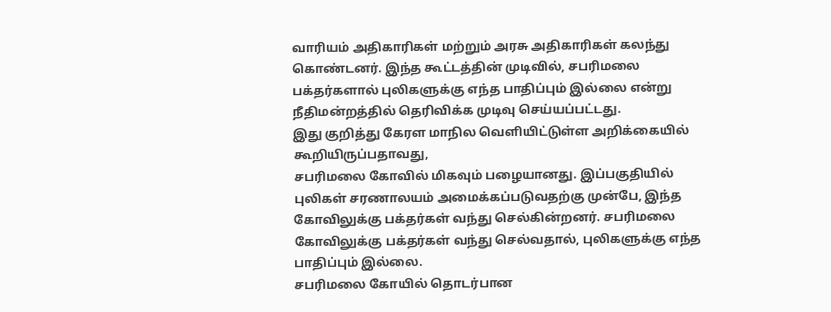வாரியம் அதிகாரிகள் மற்றும் அரசு அதிகாரிகள் கலந்து கொண்டனர். இந்த கூட்டத்தின் முடிவில், சபரிமலை பக்தர்களால் புலிகளுக்கு எந்த பாதிப்பும் இல்லை என்று நீதிமன்றத்தில் தெரிவிக்க முடிவு செய்யப்பட்டது.
இது குறித்து கேரள மாநில வெளியிட்டுள்ள அறிக்கையில் கூறியிருப்பதாவது,
சபரிமலை கோவில் மிகவும் பழையானது. இப்பகுதியில் புலிகள் சரணாலயம் அமைக்கப்படுவதற்கு முன்பே, இந்த கோவிலுக்கு பக்தர்கள் வந்து செல்கின்றனர். சபரிமலை கோவிலுக்கு பக்தர்கள் வந்து செல்வதால், புலிகளுக்கு எந்த பாதிப்பும் இல்லை.
சபரிமலை கோயில் தொடர்பான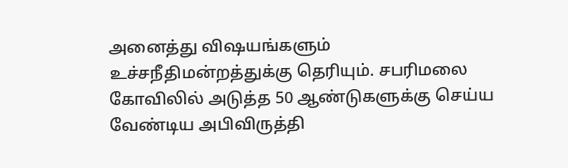அனைத்து விஷயங்களும் உச்சநீதிமன்றத்துக்கு தெரியும். சபரிமலை கோவிலில் அடுத்த 50 ஆண்டுகளுக்கு செய்ய வேண்டிய அபிவிருத்தி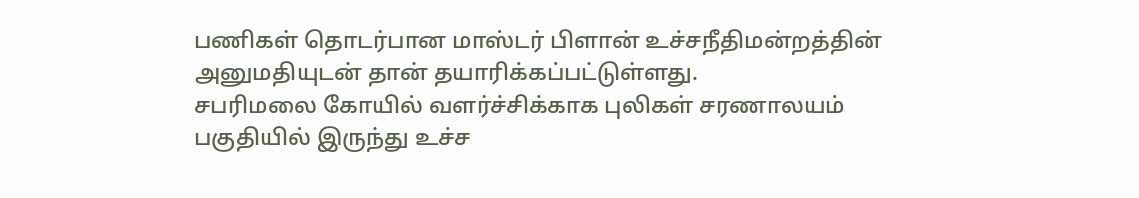பணிகள் தொடர்பான மாஸ்டர் பிளான் உச்சநீதிமன்றத்தின் அனுமதியுடன் தான் தயாரிக்கப்பட்டுள்ளது.
சபரிமலை கோயில் வளர்ச்சிக்காக புலிகள் சரணாலயம் பகுதியில் இருந்து உச்ச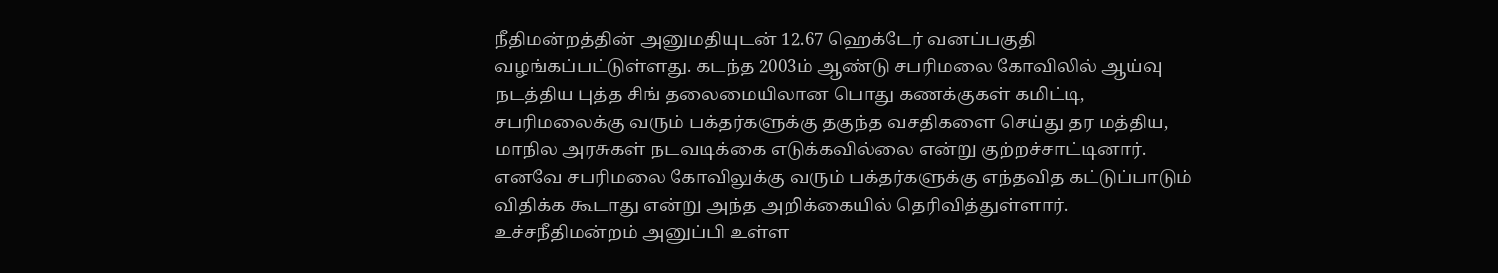நீதிமன்றத்தின் அனுமதியுடன் 12.67 ஹெக்டேர் வனப்பகுதி வழங்கப்பட்டுள்ளது. கடந்த 2003ம் ஆண்டு சபரிமலை கோவிலில் ஆய்வு நடத்திய புத்த சிங் தலைமையிலான பொது கணக்குகள் கமிட்டி, சபரிமலைக்கு வரும் பக்தர்களுக்கு தகுந்த வசதிகளை செய்து தர மத்திய, மாநில அரசுகள் நடவடிக்கை எடுக்கவில்லை என்று குற்றச்சாட்டினார். எனவே சபரிமலை கோவிலுக்கு வரும் பக்தர்களுக்கு எந்தவித கட்டுப்பாடும் விதிக்க கூடாது என்று அந்த அறிக்கையில் தெரிவித்துள்ளார்.
உச்சநீதிமன்றம் அனுப்பி உள்ள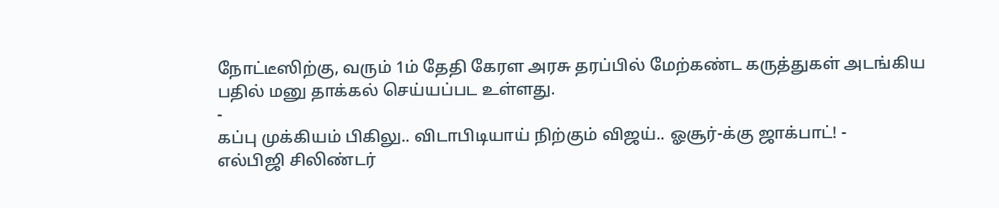நோட்டீஸிற்கு, வரும் 1ம் தேதி கேரள அரசு தரப்பில் மேற்கண்ட கருத்துகள் அடங்கிய பதில் மனு தாக்கல் செய்யப்பட உள்ளது.
-
கப்பு முக்கியம் பிகிலு.. விடாபிடியாய் நிற்கும் விஜய்.. ஓசூர்-க்கு ஜாக்பாட்! -
எல்பிஜி சிலிண்டர்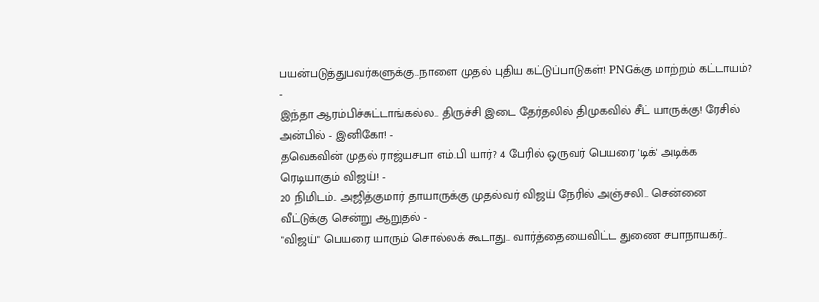பயன்படுத்துபவர்களுக்கு..நாளை முதல் புதிய கட்டுப்பாடுகள்! PNGக்கு மாற்றம் கட்டாயம்? -
இந்தா ஆரம்பிச்சுட்டாங்கல்ல.. திருச்சி இடை தேர்தலில் திமுகவில் சீட் யாருக்கு! ரேசில் அன்பில் - இனிகோ! -
தவெகவின் முதல் ராஜ்யசபா எம்.பி யார்? 4 பேரில் ஒருவர் பெயரை 'டிக்' அடிக்க ரெடியாகும் விஜய்! -
20 நிமிடம்.. அஜித்குமார் தாயாருக்கு முதல்வர் விஜய் நேரில் அஞ்சலி.. சென்னை வீட்டுக்கு சென்று ஆறுதல் -
"விஜய்" பெயரை யாரும் சொல்லக் கூடாது.. வார்த்தையைவிட்ட துணை சபாநாயகர்..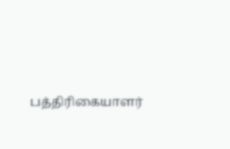பத்திரிகையாளர்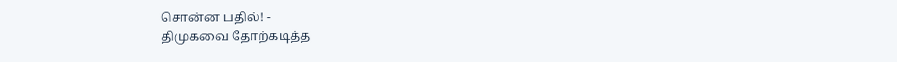சொன்ன பதில்! -
திமுகவை தோற்கடித்த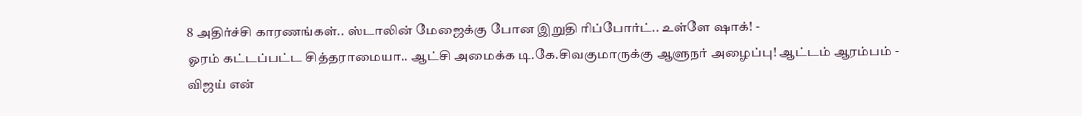8 அதிர்ச்சி காரணங்கள்.. ஸ்டாலின் மேஜைக்கு போன இறுதி ரிப்போர்ட்.. உள்ளே ஷாக்! -
ஓரம் கட்டப்பட்ட சித்தராமையா.. ஆட்சி அமைக்க டி.கே.சிவகுமாருக்கு ஆளுநர் அழைப்பு! ஆட்டம் ஆரம்பம் -
விஜய் என்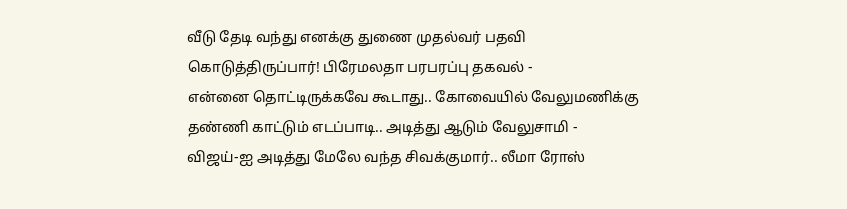வீடு தேடி வந்து எனக்கு துணை முதல்வர் பதவி கொடுத்திருப்பார்! பிரேமலதா பரபரப்பு தகவல் -
என்னை தொட்டிருக்கவே கூடாது.. கோவையில் வேலுமணிக்கு தண்ணி காட்டும் எடப்பாடி.. அடித்து ஆடும் வேலுசாமி -
விஜய்-ஐ அடித்து மேலே வந்த சிவக்குமார்.. லீமா ரோஸ்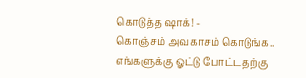கொடுத்த ஷாக்! -
கொஞ்சம் அவகாசம் கொடுங்க.. எங்களுக்கு ஓட்டு போட்டதற்கு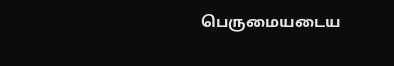பெருமையடைய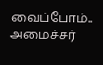வைப்போம்.. அமைச்சர்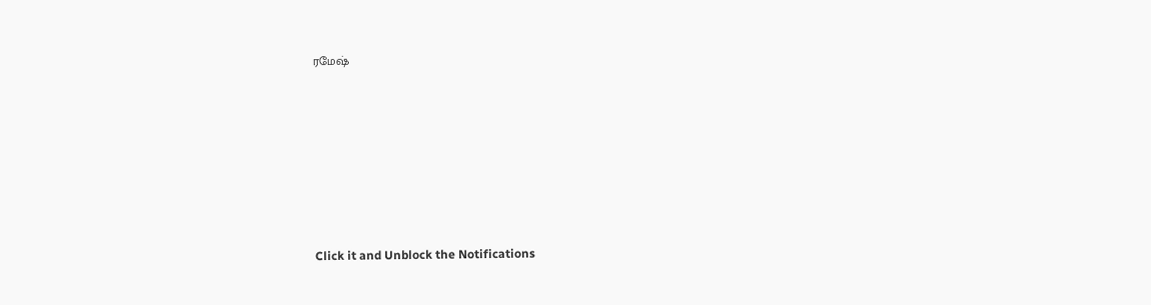ரமேஷ்












Click it and Unblock the Notifications